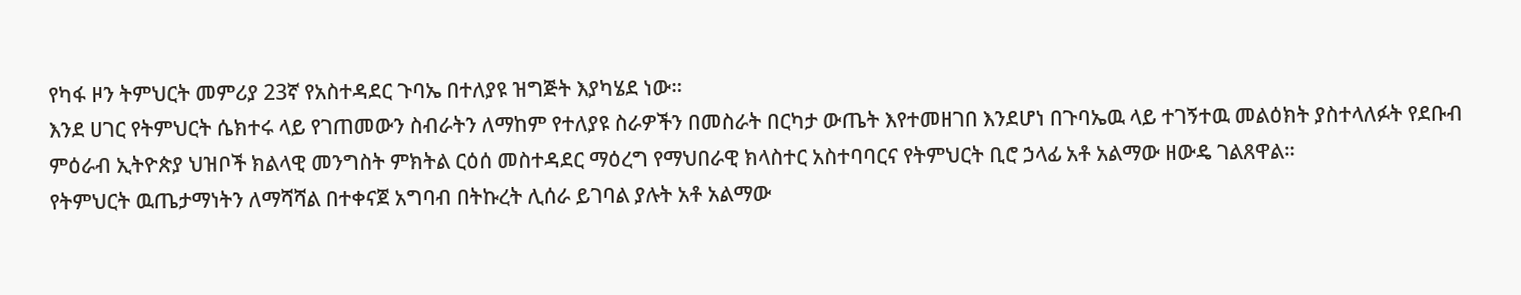የካፋ ዞን ትምህርት መምሪያ 23ኛ የአስተዳደር ጉባኤ በተለያዩ ዝግጅት እያካሄደ ነው።
እንደ ሀገር የትምህርት ሴክተሩ ላይ የገጠመውን ስብራትን ለማከም የተለያዩ ስራዎችን በመስራት በርካታ ውጤት እየተመዘገበ እንደሆነ በጉባኤዉ ላይ ተገኝተዉ መልዕክት ያስተላለፉት የደቡብ ምዕራብ ኢትዮጵያ ህዝቦች ክልላዊ መንግስት ምክትል ርዕሰ መስተዳደር ማዕረግ የማህበራዊ ክላስተር አስተባባርና የትምህርት ቢሮ ኃላፊ አቶ አልማው ዘውዴ ገልጸዋል።
የትምህርት ዉጤታማነትን ለማሻሻል በተቀናጀ አግባብ በትኩረት ሊሰራ ይገባል ያሉት አቶ አልማው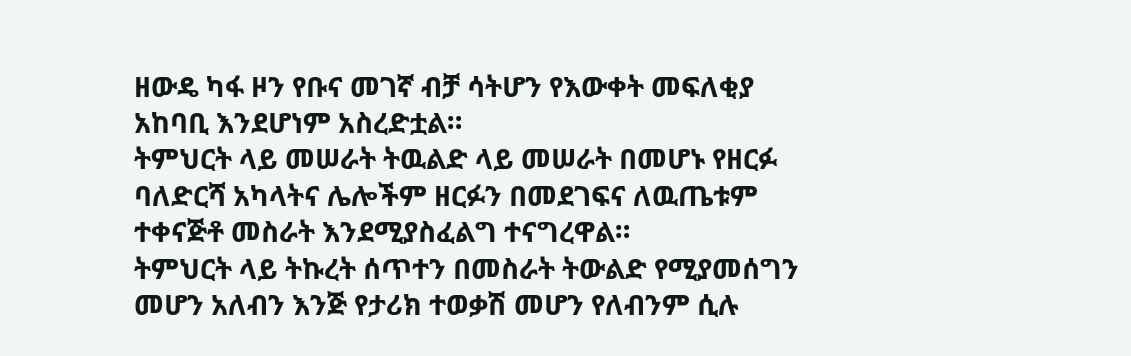ዘውዴ ካፋ ዞን የቡና መገኛ ብቻ ሳትሆን የእውቀት መፍለቂያ አከባቢ እንደሆነም አስረድቷል።
ትምህርት ላይ መሠራት ትዉልድ ላይ መሠራት በመሆኑ የዘርፉ ባለድርሻ አካላትና ሌሎችም ዘርፉን በመደገፍና ለዉጤቱም ተቀናጅቶ መስራት እንደሚያስፈልግ ተናግረዋል።
ትምህርት ላይ ትኩረት ሰጥተን በመስራት ትውልድ የሚያመሰግን መሆን አለብን እንጅ የታሪክ ተወቃሽ መሆን የለብንም ሲሉ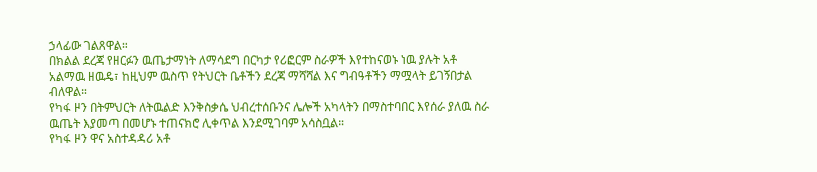ኃላፊው ገልጸዋል።
በክልል ደረጃ የዘርፉን ዉጤታማነት ለማሳደግ በርካታ የሪፎርም ስራዎች እየተከናወኑ ነዉ ያሉት አቶ አልማዉ ዘዉዴ፣ ከዚህም ዉስጥ የትህርት ቤቶችን ደረጃ ማሻሻል እና ግብዓቶችን ማሟላት ይገኝበታል ብለዋል።
የካፋ ዞን በትምህርት ለትዉልድ እንቅስቃሴ ህብረተሰቡንና ሌሎች አካላትን በማስተባበር እየሰራ ያለዉ ስራ ዉጤት እያመጣ በመሆኑ ተጠናክሮ ሊቀጥል እንደሚገባም አሳስቧል።
የካፋ ዞን ዋና አስተዳዳሪ አቶ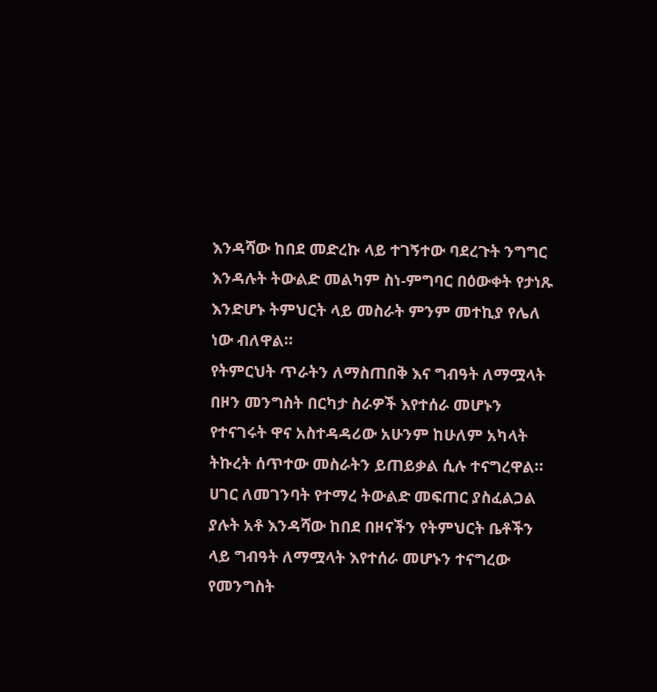እንዳሻው ከበደ መድረኩ ላይ ተገኝተው ባደረጉት ንግግር እንዳሉት ትውልድ መልካም ስነ-ምግባር በዕውቀት የታነጹ እንድሆኑ ትምህርት ላይ መስራት ምንም መተኪያ የሌለ ነው ብለዋል።
የትምርህት ጥራትን ለማስጠበቅ እና ግብዓት ለማሟላት በዞን መንግስት በርካታ ስራዎች እየተሰራ መሆኑን የተናገሩት ዋና አስተዳዳሪው አሁንም ከሁለም አካላት ትኩረት ሰጥተው መስራትን ይጠይቃል ሲሉ ተናግረዋል።
ሀገር ለመገንባት የተማረ ትውልድ መፍጠር ያስፈልጋል ያሉት አቶ እንዳሻው ከበደ በዞናችን የትምህርት ቤቶችን ላይ ግብዓት ለማሟላት እየተሰራ መሆኑን ተናግረው የመንግስት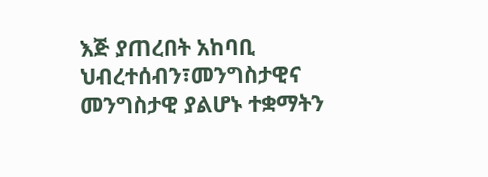እጅ ያጠረበት አከባቢ ህብረተሰብን፣መንግስታዊና መንግስታዊ ያልሆኑ ተቋማትን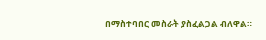በማስተባበር መስራት ያስፈልጋል ብለዋል።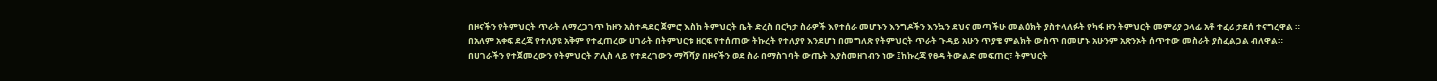በዞናችን የትምህርት ጥራት ለማረጋገጥ ከዞን አስተዳደር ጀምሮ እስከ ትምህርት ቤት ድረስ በርካታ ስራዎች እየተሰራ መሆኑን እንግዶችን እንኳን ደህና መጣችሁ መልዕክት ያስተላለፉት የካፋ ዞን ትምህርት መምሪያ ኃላፊ አቶ ተፈሪ ታደሰ ተናግረዋል ።
በአለም አቀፍ ደረጃ የተለያዩ አቅም የተፈጠረው ሀገራት በትምህርቱ ዘርፍ የተሰጠው ትኩረት የተለያየ እንደሆነ በመግለጽ የትምህርት ጥራት ጉዳይ አሁን ጥያቄ ምልክት ውስጥ በመሆኑ አሁንም አጽንኦት ሰጥተው መስራት ያስፈልጋል ብለዋል።
በሀገራችን የተጀመረውን የትምህርት ፖሊስ ላይ የተደረገውን ማሻሻያ በዞናችን ወደ ስራ በማስገባት ውጤት እያስመዘገብን ነው ፤ከኩረጃ የፀዳ ትውልድ መፍጠር፣ ትምህርት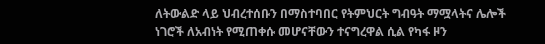ለትውልድ ላይ ህብረተሰቡን በማስተባበር የትምህርት ግብዓት ማሟላትና ሌሎች ነገሮች ለአብነት የሚጠቀሱ መሆናቸውን ተናግረዋል ሲል የካፋ ዞን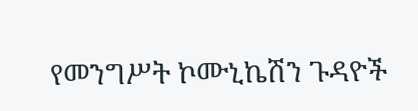የመንግሥት ኮሙኒኬሽን ጉዳዮች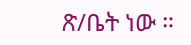ጽ/ቤት ነው ።